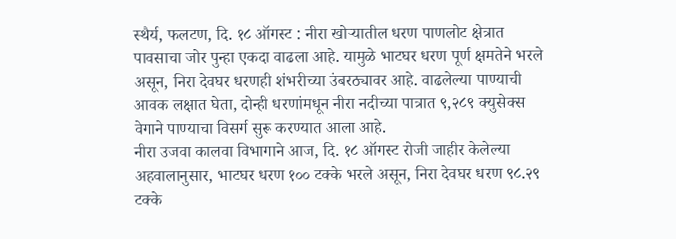स्थैर्य, फलटण, दि. १८ ऑगस्ट : नीरा खोऱ्यातील धरण पाणलोट क्षेत्रात पावसाचा जोर पुन्हा एकदा वाढला आहे. यामुळे भाटघर धरण पूर्ण क्षमतेने भरले असून, निरा देवघर धरणही शंभरीच्या उंबरठ्यावर आहे. वाढलेल्या पाण्याची आवक लक्षात घेता, दोन्ही धरणांमधून नीरा नदीच्या पात्रात ९,२८९ क्युसेक्स वेगाने पाण्याचा विसर्ग सुरू करण्यात आला आहे.
नीरा उजवा कालवा विभागाने आज, दि. १८ ऑगस्ट रोजी जाहीर केलेल्या अहवालानुसार, भाटघर धरण १०० टक्के भरले असून, निरा देवघर धरण ९८.२९ टक्के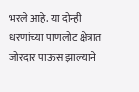भरले आहे. या दोन्ही धरणांच्या पाणलोट क्षेत्रात जोरदार पाऊस झाल्याने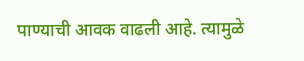पाण्याची आवक वाढली आहे. त्यामुळे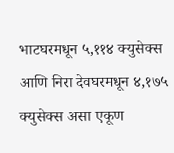भाटघरमधून ५,११४ क्युसेक्स आणि निरा देवघरमधून ४,१७५ क्युसेक्स असा एकूण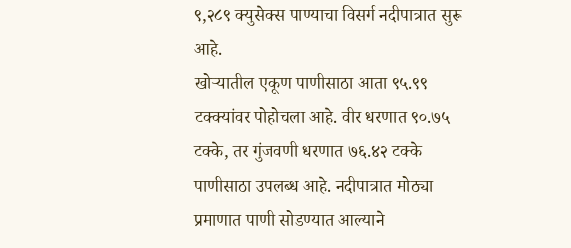९,२८९ क्युसेक्स पाण्याचा विसर्ग नदीपात्रात सुरू आहे.
खोऱ्यातील एकूण पाणीसाठा आता ९५.९९ टक्क्यांवर पोहोचला आहे. वीर धरणात ९०.७५ टक्के, तर गुंजवणी धरणात ७६.४२ टक्के पाणीसाठा उपलब्ध आहे. नदीपात्रात मोठ्या प्रमाणात पाणी सोडण्यात आल्याने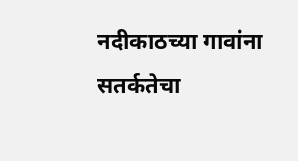नदीकाठच्या गावांना सतर्कतेचा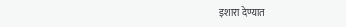इशारा देण्यात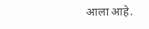आला आहे.